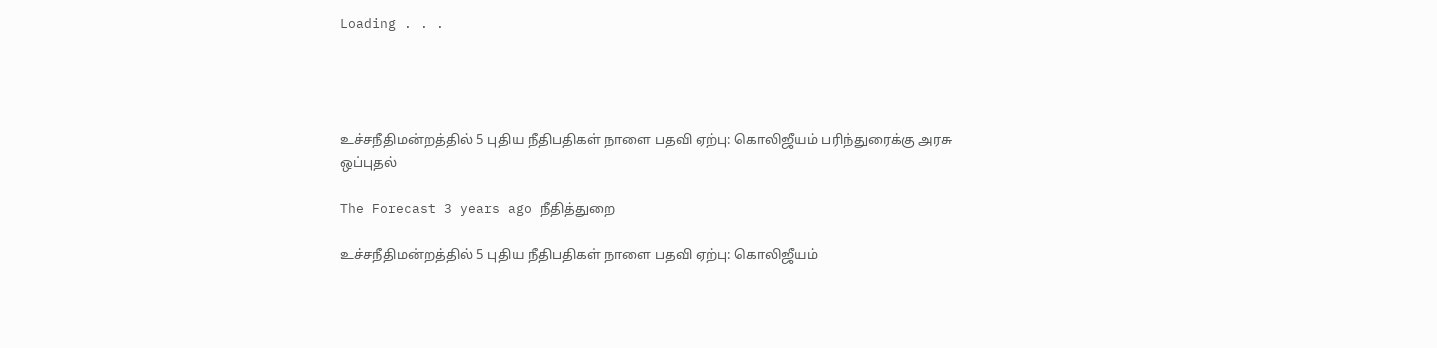Loading . . .




உச்சநீதிமன்றத்தில் 5 புதிய நீதிபதிகள் நாளை பதவி ஏற்பு: கொலிஜீயம் பரிந்துரைக்கு அரசு ஒப்புதல்

The Forecast 3 years ago நீதித்துறை

உச்சநீதிமன்றத்தில் 5 புதிய நீதிபதிகள் நாளை பதவி ஏற்பு: கொலிஜீயம்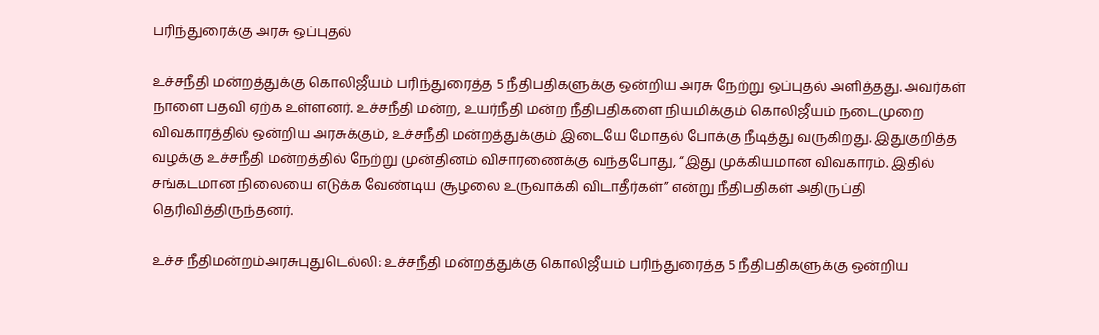பரிந்துரைக்கு அரசு ஒப்புதல்

உச்சநீதி மன்றத்துக்கு கொலிஜீயம் பரிந்துரைத்த 5 நீதிபதிகளுக்கு ஒன்றிய அரசு நேற்று ஒப்புதல் அளித்தது. அவர்கள் நாளை பதவி ஏற்க உள்ளனர். உச்சநீதி மன்ற, உயர்நீதி மன்ற நீதிபதிகளை நியமிக்கும் கொலிஜீயம் நடைமுறை விவகாரத்தில் ஒன்றிய அரசுக்கும், உச்சநீதி மன்றத்துக்கும் இடையே மோதல் போக்கு நீடித்து வருகிறது. இதுகுறித்த வழக்கு உச்சநீதி மன்றத்தில் நேற்று முன்தினம் விசாரணைக்கு வந்தபோது, “இது முக்கியமான விவகாரம். இதில் சங்கடமான நிலையை எடுக்க வேண்டிய சூழலை உருவாக்கி விடாதீர்கள்” என்று நீதிபதிகள் அதிருப்தி தெரிவித்திருந்தனர்.

உச்ச நீதிமன்றம்அரசுபுதுடெல்லி: உச்சநீதி மன்றத்துக்கு கொலிஜீயம் பரிந்துரைத்த 5 நீதிபதிகளுக்கு ஒன்றிய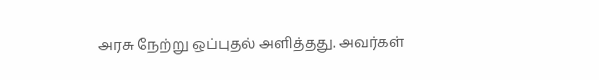அரசு நேற்று ஒப்புதல் அளித்தது. அவர்கள்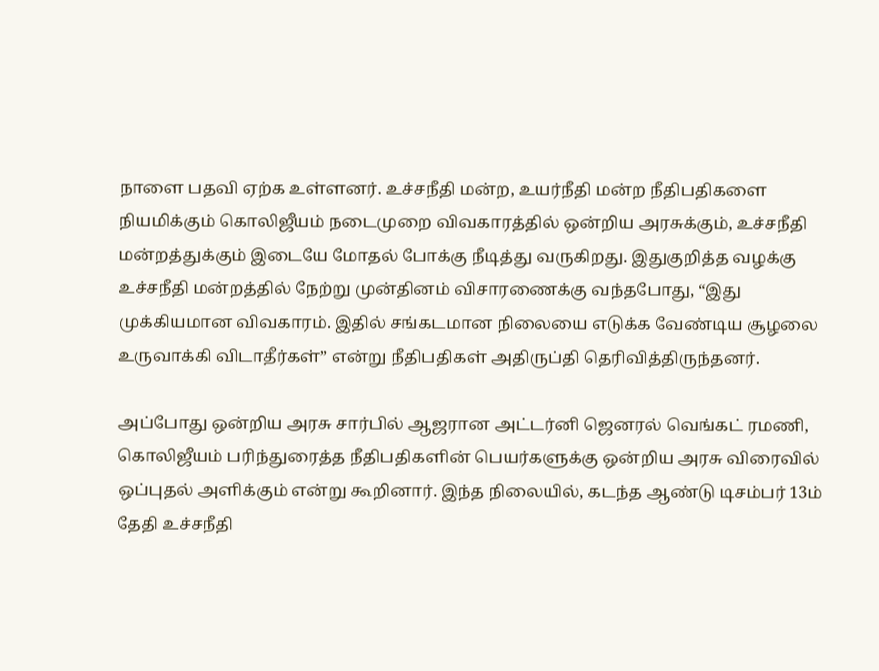நாளை பதவி ஏற்க உள்ளனர். உச்சநீதி மன்ற, உயர்நீதி மன்ற நீதிபதிகளை நியமிக்கும் கொலிஜீயம் நடைமுறை விவகாரத்தில் ஒன்றிய அரசுக்கும், உச்சநீதி மன்றத்துக்கும் இடையே மோதல் போக்கு நீடித்து வருகிறது. இதுகுறித்த வழக்கு உச்சநீதி மன்றத்தில் நேற்று முன்தினம் விசாரணைக்கு வந்தபோது, “இது முக்கியமான விவகாரம். இதில் சங்கடமான நிலையை எடுக்க வேண்டிய சூழலை உருவாக்கி விடாதீர்கள்” என்று நீதிபதிகள் அதிருப்தி தெரிவித்திருந்தனர்.

அப்போது ஒன்றிய அரசு சார்பில் ஆஜரான அட்டர்னி ஜெனரல் வெங்கட் ரமணி, கொலிஜீயம் பரிந்துரைத்த நீதிபதிகளின் பெயர்களுக்கு ஒன்றிய அரசு விரைவில் ஒப்புதல் அளிக்கும் என்று கூறினார். இந்த நிலையில், கடந்த ஆண்டு டிசம்பர் 13ம் தேதி உச்சநீதி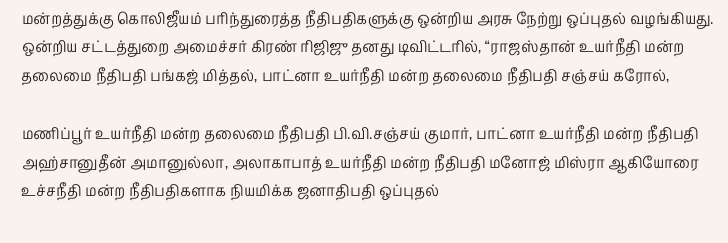மன்றத்துக்கு கொலிஜீயம் பரிந்துரைத்த நீதிபதிகளுக்கு ஒன்றிய அரசு நேற்று ஒப்புதல் வழங்கியது. ஒன்றிய சட்டத்துறை அமைச்சர் கிரண் ரிஜிஜு தனது டிவிட்டரில், “ராஜஸ்தான் உயர்நீதி மன்ற தலைமை நீதிபதி பங்கஜ் மித்தல், பாட்னா உயர்நீதி மன்ற தலைமை நீதிபதி சஞ்சய் கரோல்,

மணிப்பூர் உயர்நீதி மன்ற தலைமை நீதிபதி பி.வி.சஞ்சய் குமார், பாட்னா உயர்நீதி மன்ற நீதிபதி அஹ்சானுதீன் அமானுல்லா, அலாகாபாத் உயர்நீதி மன்ற நீதிபதி மனோஜ் மிஸ்ரா ஆகியோரை உச்சநீதி மன்ற நீதிபதிகளாக நியமிக்க ஜனாதிபதி ஒப்புதல்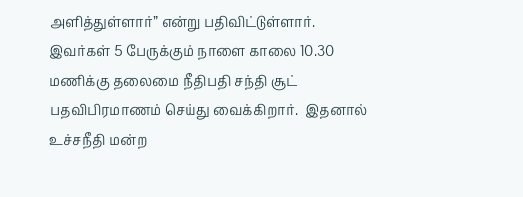அளித்துள்ளார்” என்று பதிவிட்டுள்ளார். இவர்கள் 5 பேருக்கும் நாளை காலை 10.30 மணிக்கு தலைமை நீதிபதி சந்தி சூட் பதவிபிரமாணம் செய்து வைக்கிறார்.  இதனால் உச்சநீதி மன்ற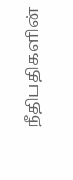நீதிபதிகளின்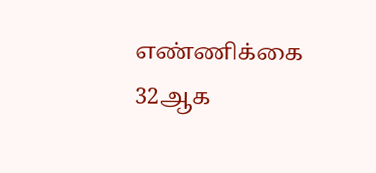எண்ணிக்கை 32ஆக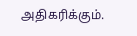அதிகரிக்கும்.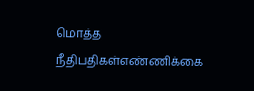மொத்த நீதிபதிகள்எண்ணிக்கை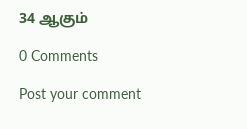34 ஆகும்

0 Comments

Post your comment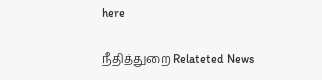here

நீதித்துறை Relateted News